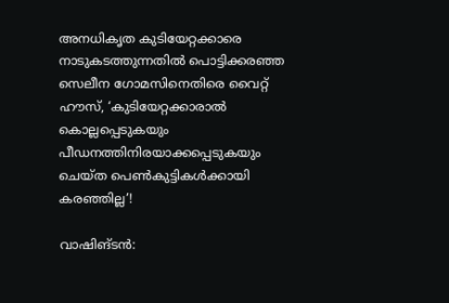അനധികൃത കുടിയേറ്റക്കാരെ നാടുകടത്തുന്നതില്‍ പൊട്ടിക്കരഞ്ഞ സെലീന ഗോമസിനെതിരെ വൈറ്റ് ഹൗസ്, ‘കുടിയേറ്റക്കാരാല്‍ കൊല്ലപ്പെടുകയും പീഡനത്തിനിരയാക്കപ്പെടുകയും ചെയ്ത പെണ്‍കുട്ടികള്‍ക്കായി കരഞ്ഞില്ല’!

വാഷിങ്ടന്‍: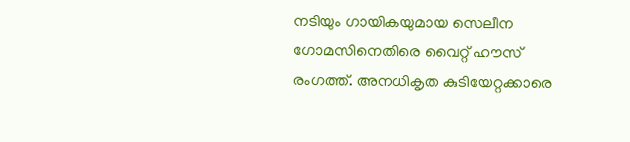നടിയും ഗായികയുമായ സെലീന ഗോമസിനെതിരെ വൈറ്റ് ഹൗസ് രംഗത്ത്. അനധികൃത കുടിയേറ്റക്കാരെ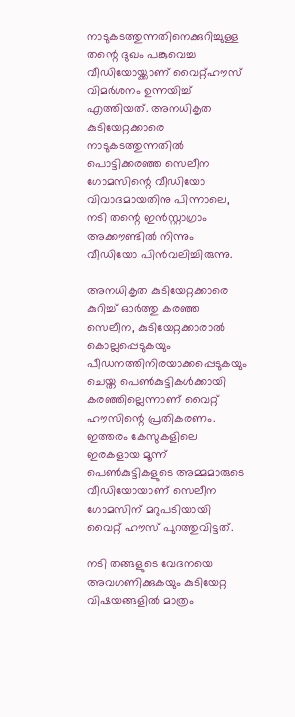നാടുകടത്തുന്നതിനെക്കുറിച്ചുള്ള തന്റെ ദുഖം പങ്കുവെച്ച വീഡിയോയ്ക്കാണ് വൈറ്റ്ഹൗസ് വിമര്‍ശനം ഉന്നയിച്ച് എത്തിയത്. അനധികൃത കുടിയേറ്റക്കാരെ നാടുകടത്തുന്നതില്‍ പൊട്ടിക്കരഞ്ഞ സെലീന ഗോമസിന്റെ വീഡിയോ വിവാദമായതിനു പിന്നാലെ, നടി തന്റെ ഇന്‍സ്റ്റാഗ്രാം അക്കൗണ്ടില്‍ നിന്നും വീഡിയോ പിന്‍വലിച്ചിരുന്നു.

അനധികൃത കുടിയേറ്റക്കാരെ കുറിച്ച് ഓര്‍ത്തു കരഞ്ഞ സെലീന, കുടിയേറ്റക്കാരാല്‍ കൊല്ലപ്പെടുകയും പീഡനത്തിനിരയാക്കപ്പെടുകയും ചെയ്ത പെണ്‍കുട്ടികള്‍ക്കായി കരഞ്ഞില്ലെന്നാണ് വൈറ്റ് ഹൗസിന്റെ പ്രതികരണം. ഇത്തരം കേസുകളിലെ ഇരകളായ മൂന്ന് പെണ്‍കുട്ടികളുടെ അമ്മമാരുടെ വീഡിയോയാണ് സെലീന ഗോമസിന് മറുപടിയായി വൈറ്റ് ഹൗസ് പുറത്തുവിട്ടത്.

നടി തങ്ങളുടെ വേദനയെ അവഗണിക്കുകയും കുടിയേറ്റ വിഷയങ്ങളില്‍ മാത്രം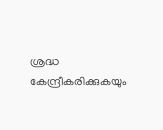ശ്രദ്ധ കേന്ദ്രീകരിക്കുകയും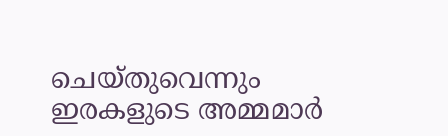ചെയ്തുവെന്നും ഇരകളുടെ അമ്മമാര്‍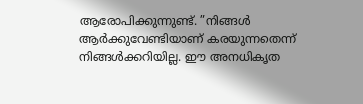ആരോപിക്കുന്നുണ്ട്. ”നിങ്ങള്‍ ആര്‍ക്കുവേണ്ടിയാണ് കരയുന്നതെന്ന് നിങ്ങള്‍ക്കറിയില്ല. ഈ അനധികൃത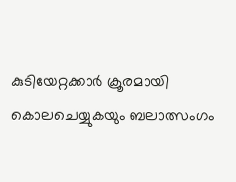കുടിയേറ്റക്കാര്‍ ക്രൂരമായി കൊലചെയ്യുകയും ബലാത്സംഗം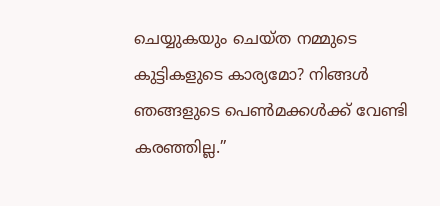ചെയ്യുകയും ചെയ്ത നമ്മുടെ കുട്ടികളുടെ കാര്യമോ? നിങ്ങള്‍ ഞങ്ങളുടെ പെണ്‍മക്കള്‍ക്ക് വേണ്ടി കരഞ്ഞില്ല.”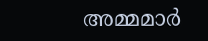അമ്മമാര്‍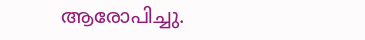ആരോപിച്ചു.